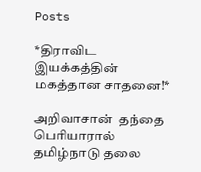Posts

*திராவிட இயக்கத்தின் மகத்தான சாதனை!*

அறிவாசான்  தந்தை பெரியாரால்  தமிழ்நாடு தலை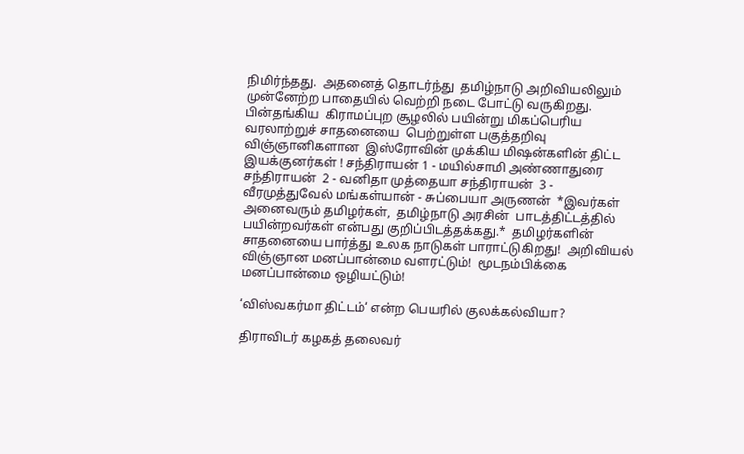நிமிர்ந்தது.  அதனைத் தொடர்ந்து  தமிழ்நாடு அறிவியலிலும் முன்னேற்ற பாதையில் வெற்றி நடை போட்டு வருகிறது. பின்தங்கிய  கிராமப்புற சூழலில் பயின்று மிகப்பெரிய வரலாற்றுச் சாதனையை  பெற்றுள்ள பகுத்தறிவு விஞ்ஞானிகளான  இஸ்ரோவின் முக்கிய மிஷன்களின் திட்ட இயக்குனர்கள் ! சந்திராயன் 1 - மயில்சாமி அண்ணாதுரை சந்திராயன்  2 - வனிதா முத்தையா சந்திராயன்  3 - வீரமுத்துவேல் மங்கள்யான் - சுப்பையா அருணன்  *இவர்கள் அனைவரும் தமிழர்கள்,  தமிழ்நாடு அரசின்  பாடத்திட்டத்தில் பயின்றவர்கள் என்பது குறிப்பிடத்தக்கது.*  தமிழர்களின் சாதனையை பார்த்து உலக நாடுகள் பாராட்டுகிறது!  அறிவியல் விஞ்ஞான மனப்பான்மை வளரட்டும்!  மூடநம்பிக்கை மனப்பான்மை ஒழியட்டும்!

‘விஸ்வகர்மா திட்டம்‘ என்ற பெயரில் குலக்கல்வியா?

திராவிடர் கழகத் தலைவர்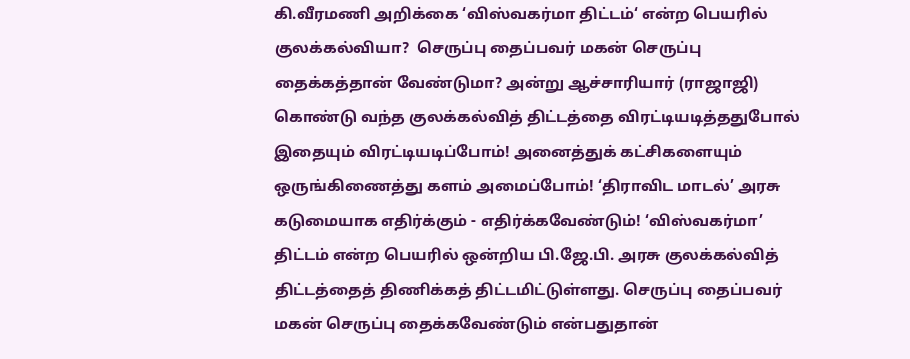கி.வீரமணி அறிக்கை ‘விஸ்வகர்மா திட்டம்‘ என்ற பெயரில் குலக்கல்வியா?  செருப்பு தைப்பவர் மகன் செருப்பு தைக்கத்தான் வேண்டுமா? அன்று ஆச்சாரியார் (ராஜாஜி) கொண்டு வந்த குலக்கல்வித் திட்டத்தை விரட்டியடித்ததுபோல் இதையும் விரட்டியடிப்போம்! அனைத்துக் கட்சிகளையும் ஒருங்கிணைத்து களம் அமைப்போம்! ‘திராவிட மாடல்’ அரசு கடுமையாக எதிர்க்கும் - எதிர்க்கவேண்டும்! ‘விஸ்வகர்மா’ திட்டம் என்ற பெயரில் ஒன்றிய பி.ஜே.பி. அரசு குலக்கல்வித் திட்டத்தைத் திணிக்கத் திட்டமிட்டுள்ளது. செருப்பு தைப்பவர் மகன் செருப்பு தைக்கவேண்டும் என்பதுதான்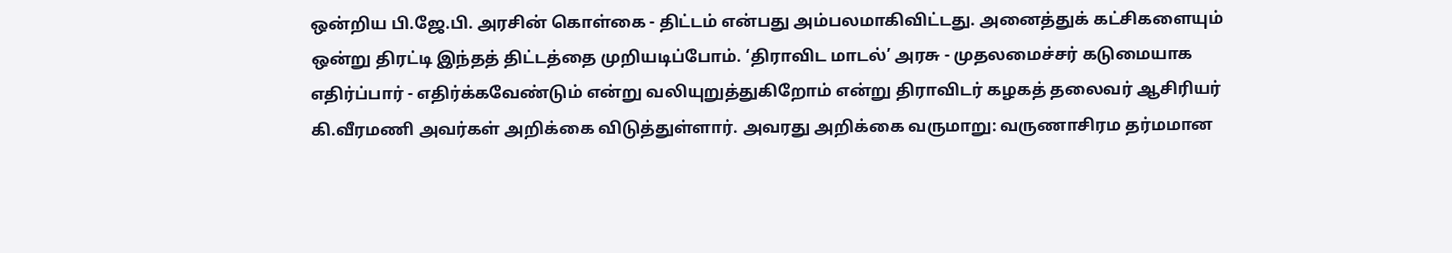ஒன்றிய பி.ஜே.பி. அரசின் கொள்கை - திட்டம் என்பது அம்பலமாகிவிட்டது. அனைத்துக் கட்சிகளையும் ஒன்று திரட்டி இந்தத் திட்டத்தை முறியடிப்போம். ‘திராவிட மாடல்’ அரசு - முதலமைச்சர் கடுமையாக எதிர்ப்பார் - எதிர்க்கவேண்டும் என்று வலியுறுத்துகிறோம் என்று திராவிடர் கழகத் தலைவர் ஆசிரியர் கி.வீரமணி அவர்கள் அறிக்கை விடுத்துள்ளார். அவரது அறிக்கை வருமாறு: வருணாசிரம தர்மமான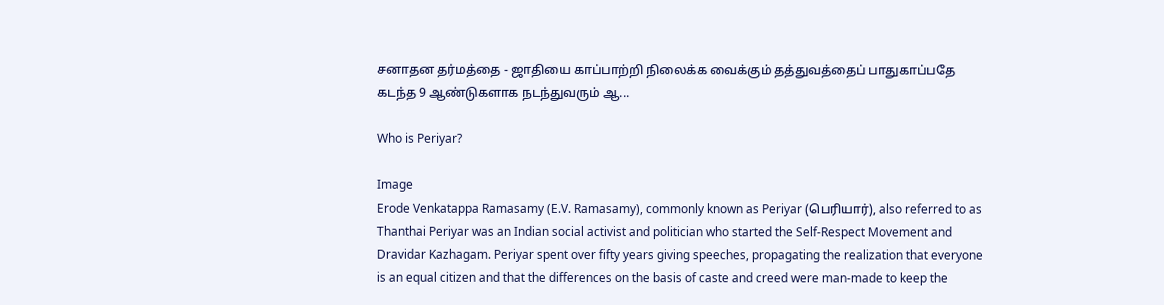சனாதன தர்மத்தை - ஜாதியை காப்பாற்றி நிலைக்க வைக்கும் தத்துவத்தைப் பாதுகாப்பதே கடந்த 9 ஆண்டுகளாக நடந்துவரும் ஆ...

Who is Periyar?

Image
Erode Venkatappa Ramasamy (E.V. Ramasamy), commonly known as Periyar (பெரியார்), also referred to as Thanthai Periyar was an Indian social activist and politician who started the Self-Respect Movement and Dravidar Kazhagam. Periyar spent over fifty years giving speeches, propagating the realization that everyone is an equal citizen and that the differences on the basis of caste and creed were man-made to keep the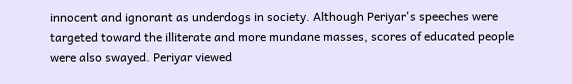innocent and ignorant as underdogs in society. Although Periyar's speeches were targeted toward the illiterate and more mundane masses, scores of educated people were also swayed. Periyar viewed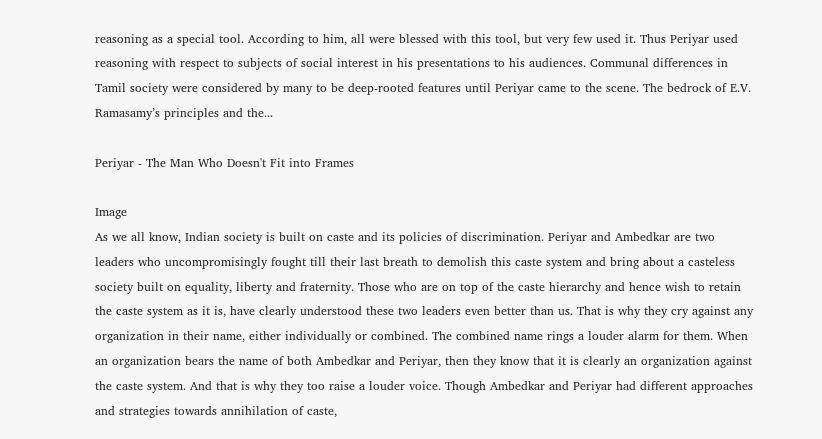reasoning as a special tool. According to him, all were blessed with this tool, but very few used it. Thus Periyar used reasoning with respect to subjects of social interest in his presentations to his audiences. Communal differences in Tamil society were considered by many to be deep-rooted features until Periyar came to the scene. The bedrock of E.V. Ramasamy’s principles and the...

Periyar - The Man Who Doesn't Fit into Frames

Image
As we all know, Indian society is built on caste and its policies of discrimination. Periyar and Ambedkar are two leaders who uncompromisingly fought till their last breath to demolish this caste system and bring about a casteless society built on equality, liberty and fraternity. Those who are on top of the caste hierarchy and hence wish to retain the caste system as it is, have clearly understood these two leaders even better than us. That is why they cry against any organization in their name, either individually or combined. The combined name rings a louder alarm for them. When an organization bears the name of both Ambedkar and Periyar, then they know that it is clearly an organization against the caste system. And that is why they too raise a louder voice. Though Ambedkar and Periyar had different approaches and strategies towards annihilation of caste,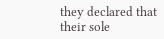they declared that their sole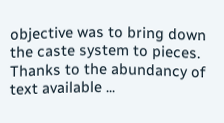objective was to bring down the caste system to pieces. Thanks to the abundancy of text available ...